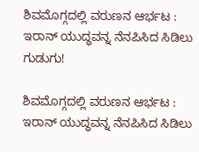ಶಿವಮೊಗ್ಗದಲ್ಲಿ ವರುಣನ ಆರ್ಭಟ : ಇರಾನ್ ಯುದ್ಧವನ್ನ ನೆನಪಿಸಿದ ಸಿಡಿಲು ಗುಡುಗು!

ಶಿವಮೊಗ್ಗದಲ್ಲಿ ವರುಣನ ಆರ್ಭಟ : ಇರಾನ್ ಯುದ್ಧವನ್ನ ನೆನಪಿಸಿದ ಸಿಡಿಲು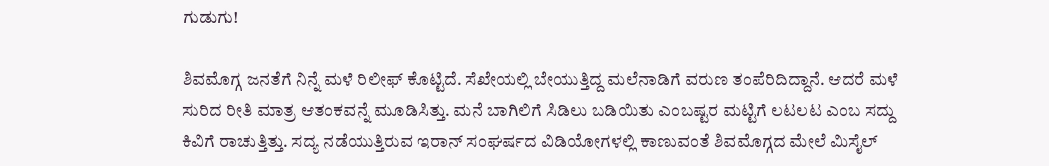ಗುಡುಗು!

ಶಿವಮೊಗ್ಗ ಜನತೆಗೆ ನಿನ್ನೆ ಮಳೆ ರಿಲೀಫ್ ಕೊಟ್ಟಿದೆ. ಸೆಖೇಯಲ್ಲಿ ಬೇಯುತ್ತಿದ್ದ ಮಲೆನಾಡಿಗೆ ವರುಣ ತಂಪೆರಿದಿದ್ದಾನೆ. ಆದರೆ ಮಳೆ ಸುರಿದ ರೀತಿ ಮಾತ್ರ ಆತಂಕವನ್ನೆ ಮೂಡಿಸಿತ್ತು. ಮನೆ ಬಾಗಿಲಿಗೆ ಸಿಡಿಲು ಬಡಿಯಿತು ಎಂಬಷ್ಟರ ಮಟ್ಟಿಗೆ ಲಟಲಟ ಎಂಬ ಸದ್ದು ಕಿವಿಗೆ ರಾಚುತ್ತಿತ್ತು. ಸದ್ಯ ನಡೆಯುತ್ತಿರುವ ಇರಾನ್ ಸಂಘರ್ಷದ ವಿಡಿಯೋಗಳಲ್ಲಿ ಕಾಣುವಂತೆ ಶಿವಮೊಗ್ಗದ ಮೇಲೆ ಮಿಸೈಲ್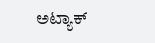ಅಟ್ಯಾಕ್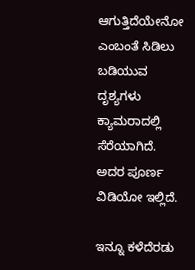ಆಗುತ್ತಿದೆಯೇನೋ ಎಂಬಂತೆ ಸಿಡಿಲು ಬಡಿಯುವ ದೃಶ್ಯಗಳು ಕ್ಯಾಮರಾದಲ್ಲಿ ಸೆರೆಯಾಗಿದೆ. ಅದರ ಪೂರ್ಣ ವಿಡಿಯೋ ಇಲ್ಲಿದೆ.

ಇನ್ನೂ ಕಳೆದೆರಡು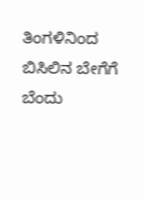ತಿಂಗಳಿನಿಂದ ಬಿಸಿಲಿನ ಬೇಗೆಗೆ ಬೆಂದು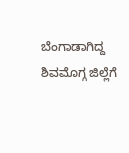ಬೆಂಗಾಡಾಗಿದ್ದ ಶಿವಮೊಗ್ಗ ಜಿಲ್ಲೆಗೆ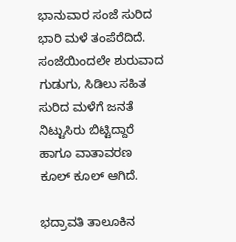ಭಾನುವಾರ ಸಂಜೆ ಸುರಿದ ಭಾರಿ ಮಳೆ ತಂಪೆರೆದಿದೆ. ಸಂಜೆಯಿಂದಲೇ ಶುರುವಾದ ಗುಡುಗು, ಸಿಡಿಲು ಸಹಿತ ಸುರಿದ ಮಳೆಗೆ ಜನತೆ ನಿಟ್ಟುಸಿರು ಬಿಟ್ಟಿದ್ದಾರೆ ಹಾಗೂ ವಾತಾವರಣ ಕೂಲ್ ಕೂಲ್ ಆಗಿದೆ.

ಭದ್ರಾವತಿ ತಾಲೂಕಿನ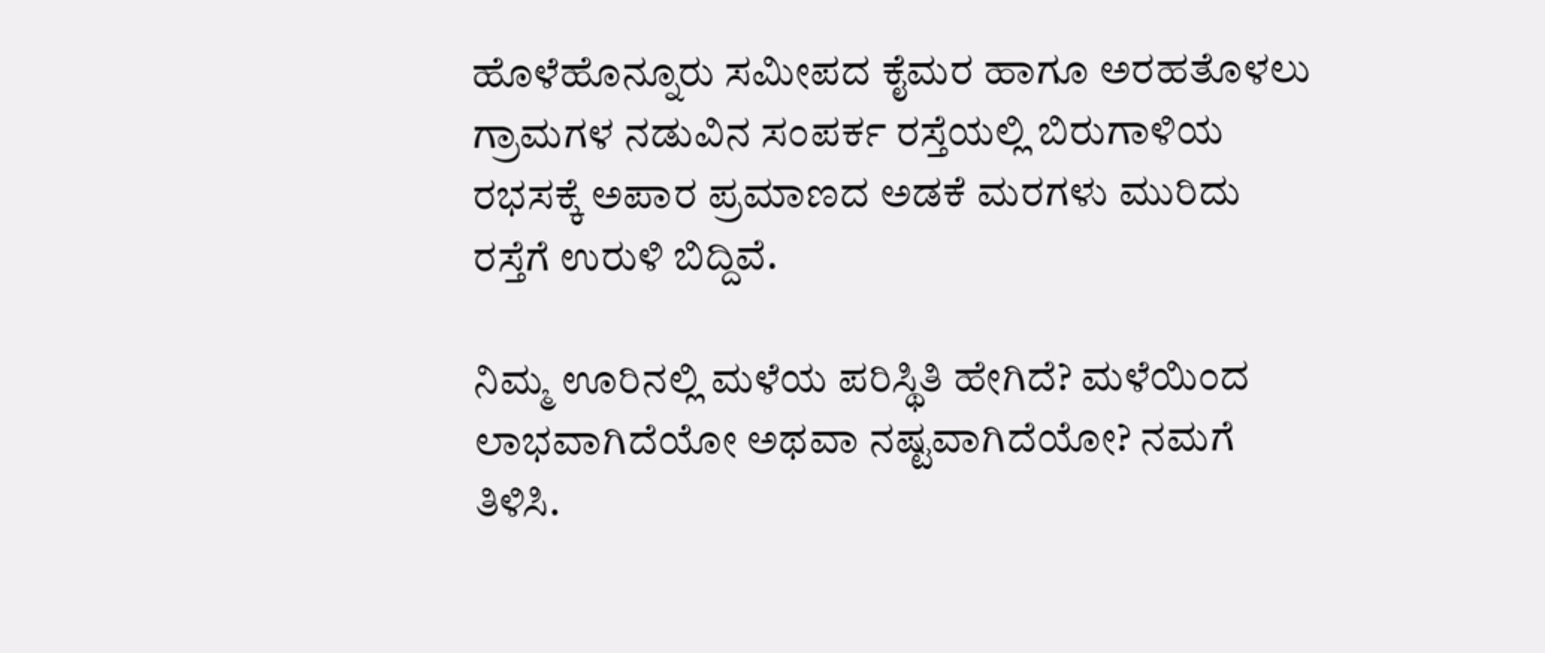ಹೊಳೆಹೊನ್ನೂರು ಸಮೀಪದ ಕೈಮರ ಹಾಗೂ ಅರಹತೊಳಲು ಗ್ರಾಮಗಳ ನಡುವಿನ ಸಂಪರ್ಕ ರಸ್ತೆಯಲ್ಲಿ ಬಿರುಗಾಳಿಯ ರಭಸಕ್ಕೆ ಅಪಾರ ಪ್ರಮಾಣದ ಅಡಕೆ ಮರಗಳು ಮುರಿದು ರಸ್ತೆಗೆ ಉರುಳಿ ಬಿದ್ದಿವೆ.

ನಿಮ್ಮ ಊರಿನಲ್ಲಿ ಮಳೆಯ ಪರಿಸ್ಥಿತಿ ಹೇಗಿದೆ? ಮಳೆಯಿಂದ ಲಾಭವಾಗಿದೆಯೋ ಅಥವಾ ನಷ್ಟವಾಗಿದೆಯೋ? ನಮಗೆ ತಿಳಿಸಿ.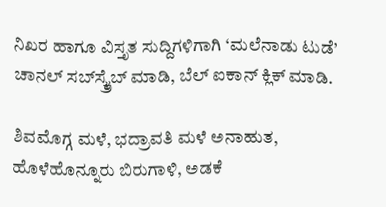ನಿಖರ ಹಾಗೂ ವಿಸ್ತೃತ ಸುದ್ದಿಗಳಿಗಾಗಿ ‘ಮಲೆನಾಡು ಟುಡೆ’ ಚಾನಲ್ ಸಬ್‌ಸ್ಕ್ರೈಬ್ ಮಾಡಿ, ಬೆಲ್ ಐಕಾನ್ ಕ್ಲಿಕ್ ಮಾಡಿ.

ಶಿವಮೊಗ್ಗ ಮಳೆ, ಭದ್ರಾವತಿ ಮಳೆ ಅನಾಹುತ, ಹೊಳೆಹೊನ್ನೂರು ಬಿರುಗಾಳಿ, ಅಡಕೆ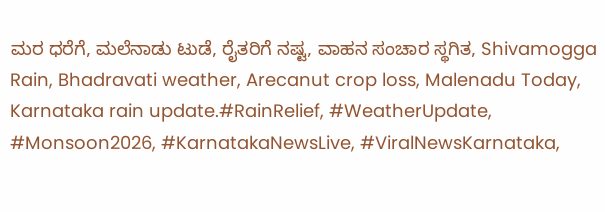ಮರ ಧರೆಗೆ, ಮಲೆನಾಡು ಟುಡೆ, ರೈತರಿಗೆ ನಷ್ಟ, ವಾಹನ ಸಂಚಾರ ಸ್ಥಗಿತ, Shivamogga Rain, Bhadravati weather, Arecanut crop loss, Malenadu Today, Karnataka rain update.#RainRelief, #WeatherUpdate, #Monsoon2026, #KarnatakaNewsLive, #ViralNewsKarnataka,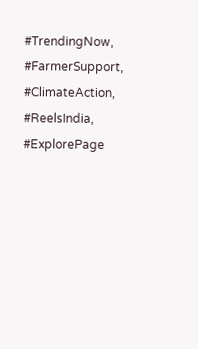#TrendingNow, #FarmerSupport, #ClimateAction, #ReelsIndia, #ExplorePage